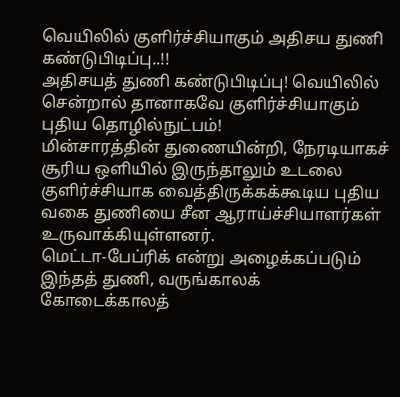வெயிலில் குளிர்ச்சியாகும் அதிசய துணி கண்டுபிடிப்பு..!!
அதிசயத் துணி கண்டுபிடிப்பு! வெயிலில் சென்றால் தானாகவே குளிர்ச்சியாகும் புதிய தொழில்நுட்பம்!
மின்சாரத்தின் துணையின்றி, நேரடியாகச் சூரிய ஒளியில் இருந்தாலும் உடலை குளிர்ச்சியாக வைத்திருக்கக்கூடிய புதிய வகை துணியை சீன ஆராய்ச்சியாளர்கள் உருவாக்கியுள்ளனர்.
மெட்டா-பேப்ரிக் என்று அழைக்கப்படும் இந்தத் துணி, வருங்காலக் கோடைக்காலத்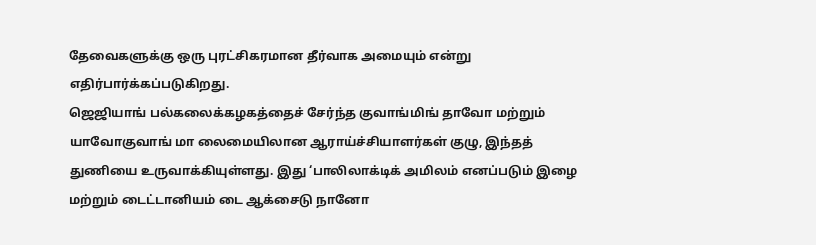தேவைகளுக்கு ஒரு புரட்சிகரமான தீர்வாக அமையும் என்று எதிர்பார்க்கப்படுகிறது.
ஜெஜியாங் பல்கலைக்கழகத்தைச் சேர்ந்த குவாங்மிங் தாவோ மற்றும் யாவோகுவாங் மா லைமையிலான ஆராய்ச்சியாளர்கள் குழு, இந்தத் துணியை உருவாக்கியுள்ளது. இது ‘பாலிலாக்டிக் அமிலம் எனப்படும் இழை மற்றும் டைட்டானியம் டை ஆக்சைடு நானோ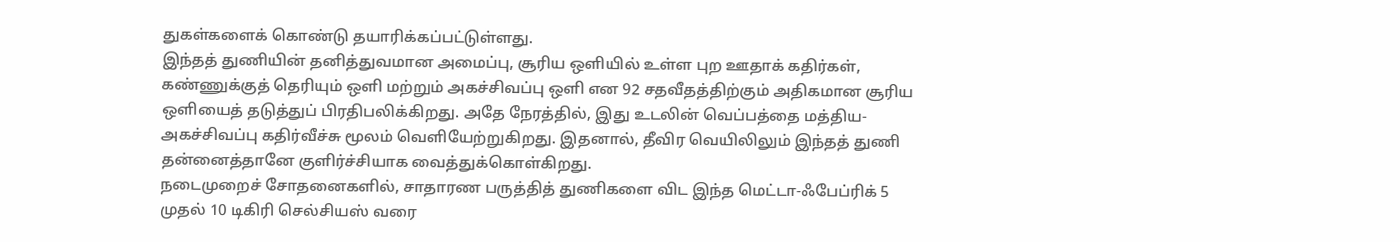துகள்களைக் கொண்டு தயாரிக்கப்பட்டுள்ளது.
இந்தத் துணியின் தனித்துவமான அமைப்பு, சூரிய ஒளியில் உள்ள புற ஊதாக் கதிர்கள், கண்ணுக்குத் தெரியும் ஒளி மற்றும் அகச்சிவப்பு ஒளி என 92 சதவீதத்திற்கும் அதிகமான சூரிய ஒளியைத் தடுத்துப் பிரதிபலிக்கிறது. அதே நேரத்தில், இது உடலின் வெப்பத்தை மத்திய-அகச்சிவப்பு கதிர்வீச்சு மூலம் வெளியேற்றுகிறது. இதனால், தீவிர வெயிலிலும் இந்தத் துணி தன்னைத்தானே குளிர்ச்சியாக வைத்துக்கொள்கிறது.
நடைமுறைச் சோதனைகளில், சாதாரண பருத்தித் துணிகளை விட இந்த மெட்டா-ஃபேப்ரிக் 5 முதல் 10 டிகிரி செல்சியஸ் வரை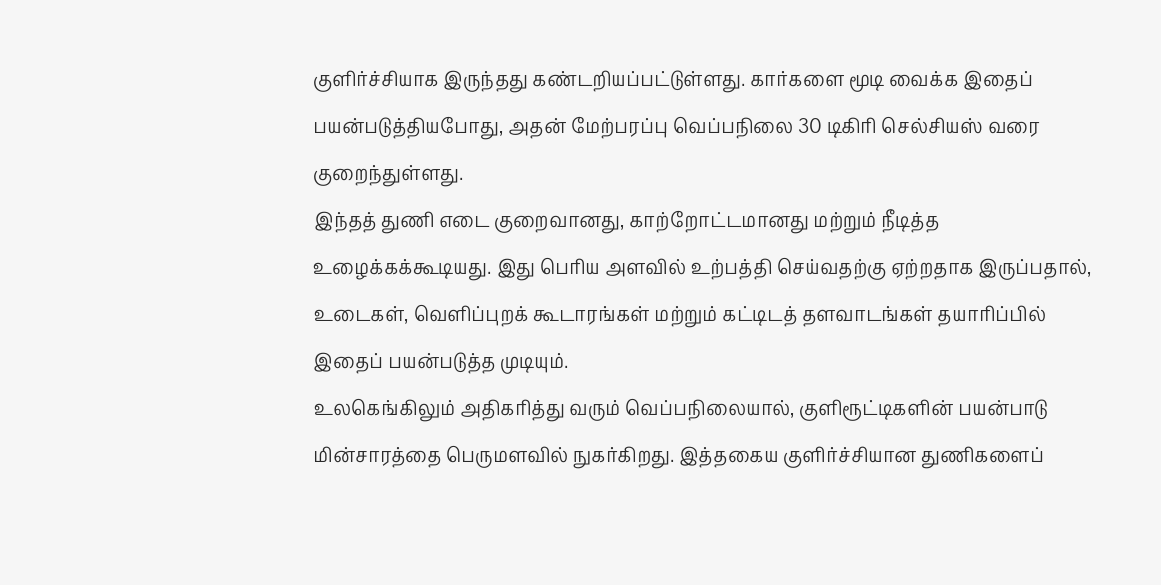குளிர்ச்சியாக இருந்தது கண்டறியப்பட்டுள்ளது. கார்களை மூடி வைக்க இதைப் பயன்படுத்தியபோது, அதன் மேற்பரப்பு வெப்பநிலை 30 டிகிரி செல்சியஸ் வரை குறைந்துள்ளது.
இந்தத் துணி எடை குறைவானது, காற்றோட்டமானது மற்றும் நீடித்த உழைக்கக்கூடியது. இது பெரிய அளவில் உற்பத்தி செய்வதற்கு ஏற்றதாக இருப்பதால், உடைகள், வெளிப்புறக் கூடாரங்கள் மற்றும் கட்டிடத் தளவாடங்கள் தயாரிப்பில் இதைப் பயன்படுத்த முடியும்.
உலகெங்கிலும் அதிகரித்து வரும் வெப்பநிலையால், குளிரூட்டிகளின் பயன்பாடு மின்சாரத்தை பெருமளவில் நுகர்கிறது. இத்தகைய குளிர்ச்சியான துணிகளைப்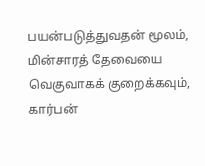பயன்படுத்துவதன் மூலம், மின்சாரத் தேவையை வெகுவாகக் குறைக்கவும், கார்பன்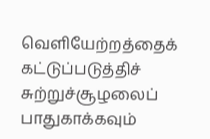வெளியேற்றத்தைக் கட்டுப்படுத்திச் சுற்றுச்சூழலைப் பாதுகாக்கவும்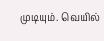முடியும். வெயில்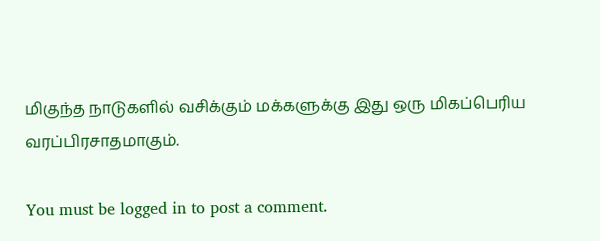மிகுந்த நாடுகளில் வசிக்கும் மக்களுக்கு இது ஒரு மிகப்பெரிய வரப்பிரசாதமாகும்.

You must be logged in to post a comment.